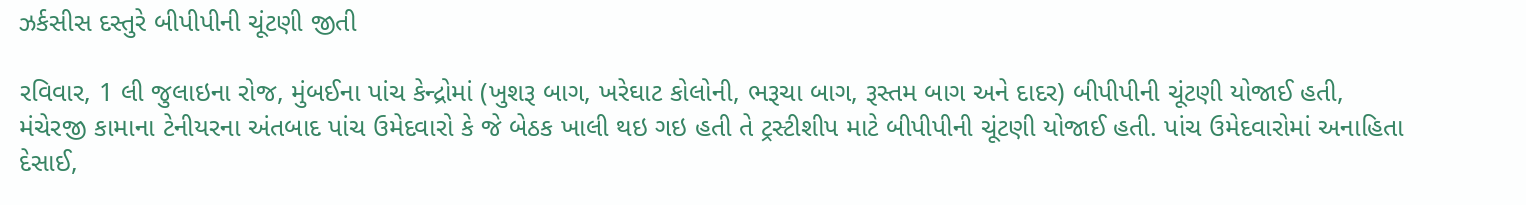ઝર્કસીસ દસ્તુરે બીપીપીની ચૂંટણી જીતી

રવિવાર, 1 લી જુલાઇના રોજ, મુંબઈના પાંચ કેન્દ્રોમાં (ખુશરૂ બાગ, ખરેઘાટ કોલોની, ભરૂચા બાગ, રૂસ્તમ બાગ અને દાદર) બીપીપીની ચૂંટણી યોજાઈ હતી, મંચેરજી કામાના ટેનીયરના અંતબાદ પાંચ ઉમેદવારો કે જે બેઠક ખાલી થઇ ગઇ હતી તે ટ્રસ્ટીશીપ માટે બીપીપીની ચૂંટણી યોજાઈ હતી. પાંચ ઉમેદવારોમાં અનાહિતા દેસાઈ,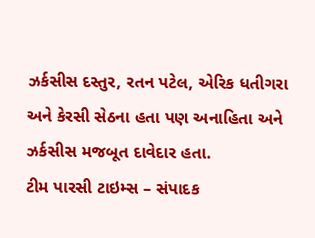ઝર્કસીસ દસ્તુર, રતન પટેલ, એરિક ધતીગરા અને કેરસી સેઠના હતા પણ અનાહિતા અને ઝર્કસીસ મજબૂત દાવેદાર હતા.
ટીમ પારસી ટાઇમ્સ – સંપાદક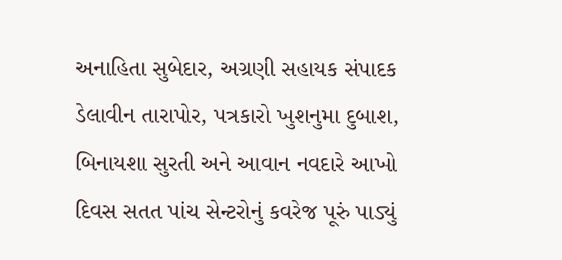અનાહિતા સુબેદાર, અગ્રણી સહાયક સંપાદક ડેલાવીન તારાપોર, પત્રકારો ખુશનુમા દુબાશ, બિનાયશા સુરતી અને આવાન નવદારે આખો દિવસ સતત પાંચ સેન્ટરોનું કવરેજ પૂરું પાડ્યું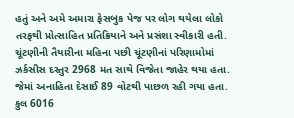હતું અને અમે અમારા ફેસબુક પેજ પર લોગ થયેલા લોકો તરફથી પ્રોત્સાહિત પ્રતિક્રિયાને અને પ્રસંશા સ્વીકારી હતી.
ચૂંટણીની તૈયારીના મહિના પછી ચૂંટણીનાં પરિણામોમાં ઝર્કસીસ દસ્તુર 2968 મત સાથે વિજેતા જાહેર થયા હતા. જેમાં અનાહિતા દેસાઈ 89 વોટથી પાછળ રહી ગયા હતા. કુલ 6016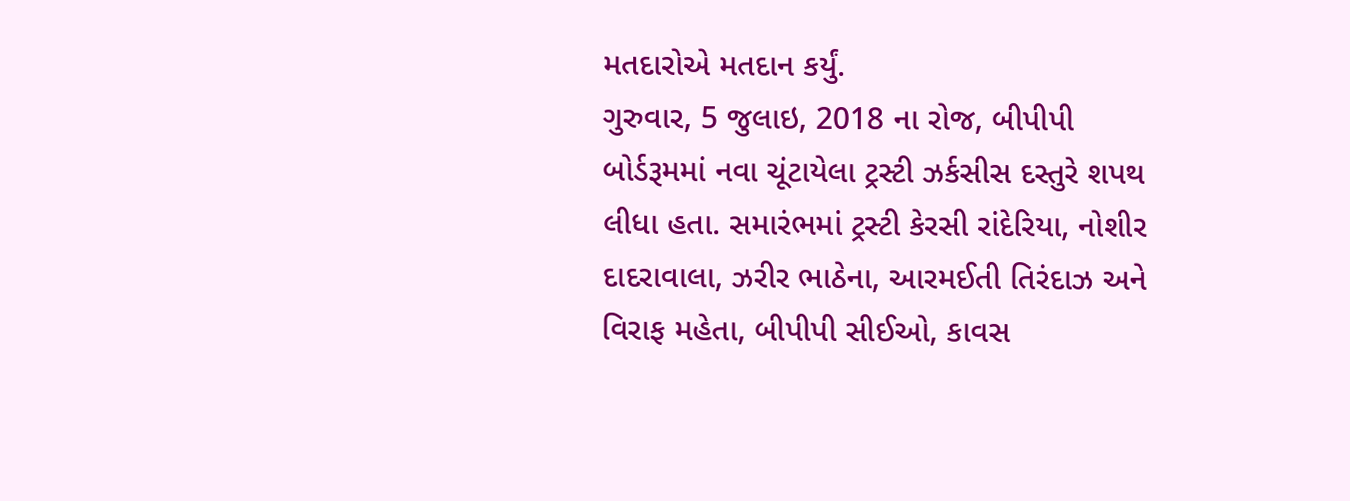મતદારોએ મતદાન કર્યું.
ગુરુવાર, 5 જુલાઇ, 2018 ના રોજ, બીપીપી બોર્ડરૂમમાં નવા ચૂંટાયેલા ટ્રસ્ટી ઝર્કસીસ દસ્તુરે શપથ લીધા હતા. સમારંભમાં ટ્રસ્ટી કેરસી રાંદેરિયા, નોશીર દાદરાવાલા, ઝરીર ભાઠેના, આરમઈતી તિરંદાઝ અને વિરાફ મહેતા, બીપીપી સીઈઓ, કાવસ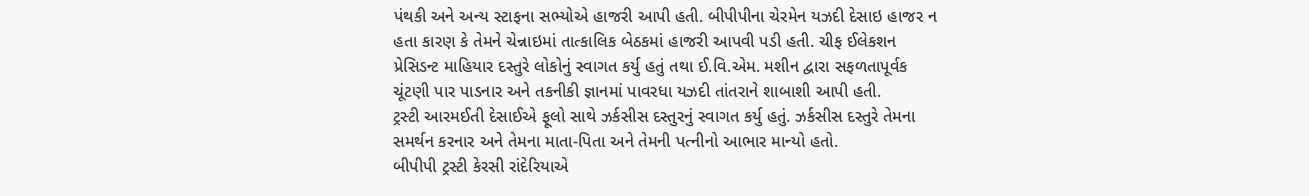પંથકી અને અન્ય સ્ટાફના સભ્યોએ હાજરી આપી હતી. બીપીપીના ચેરમેન યઝદી દેસાઇ હાજર ન હતા કારણ કે તેમને ચેન્નાઇમાં તાત્કાલિક બેઠકમાં હાજરી આપવી પડી હતી. ચીફ ઈલેકશન પ્રેસિડન્ટ માહિયાર દસ્તુરે લોકોનું સ્વાગત કર્યુ હતું તથા ઈ.વિ.એમ. મશીન દ્વારા સફળતાપૂર્વક ચૂંટણી પાર પાડનાર અને તકનીકી જ્ઞાનમાં પાવરધા યઝદી તાંતરાને શાબાશી આપી હતી.
ટ્રસ્ટી આરમઈતી દેસાઈએ ફૂલો સાથે ઝર્કસીસ દસ્તુરનું સ્વાગત કર્યુ હતું. ઝર્કસીસ દસ્તુરે તેમના સમર્થન કરનાર અને તેમના માતા-પિતા અને તેમની પત્નીનો આભાર માન્યો હતો.
બીપીપી ટ્રસ્ટી કેરસી રાંદેરિયાએ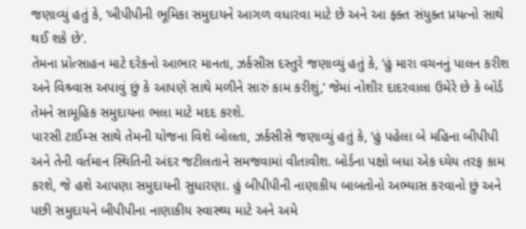જણાવ્યું હતું કે, ‘બીપીપીની ભૂમિકા સમુદાયને આગળ વધારવા માટે છે અને આ ફક્ત સંયુક્ત પ્રયત્નો સાથે થઈ શકે છે’.
તેમના પ્રોત્સાહન માટે દરેકનો આભાર માનતા, ઝર્કસીસ દસ્તુરે જણાવ્યું હતું કે, ‘હું મારા વચનનું પાલન કરીશ અને વિશ્ર્વાસ અપાવું છું કે આપણે સાથે મળીને સારું કામ કરીશું,’ જેમાં નોશીર દાદરવાલા ઉમેરે છે કે બોર્ડ તેમને સામૂહિક સમુદાયના ભલા માટે મદદ કરશે.
પારસી ટાઈમ્સ સાથે તેમની યોજના વિશે બોલતા, ઝર્કસીસે જણાવ્યું હતું કે, ‘હું પહેલા બે મહિના બીપીપી અને તેની વર્તમાન સ્થિતિની અંદર જટીલતાને સમજવામાં વીતાવીશ. બોર્ડના પક્ષો બધા એક ધ્યેય તરફ કામ કરશે, જે હશે આપણા સમુદાયની સુધારણા. હું બીપીપીની નાણાકીય બાબતોનો અભ્યાસ કરવાનો છું અને પછી સમુદાયને બીપીપીના નાણાકીય સ્વાસ્થ્ય માટે અને અમે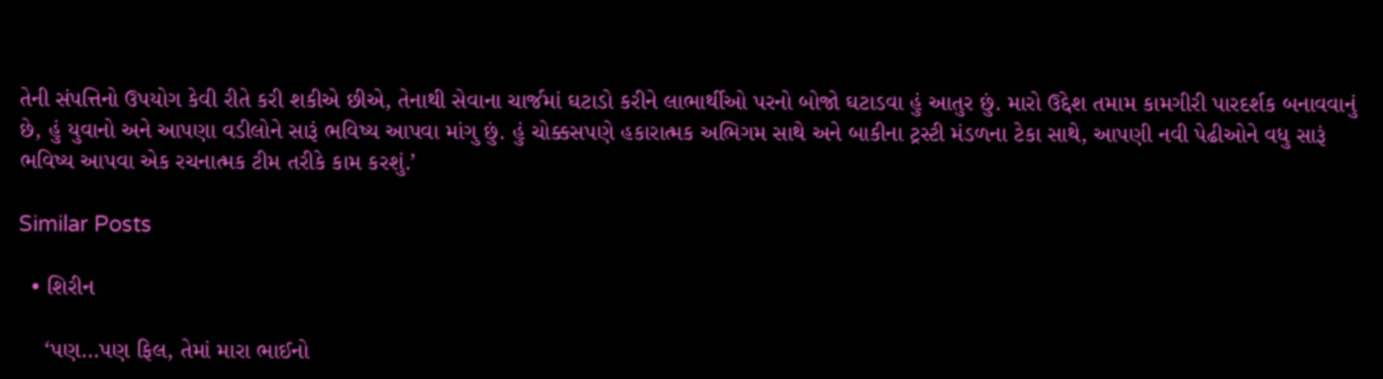તેની સંપત્તિનો ઉપયોગ કેવી રીતે કરી શકીએ છીએ, તેનાથી સેવાના ચાર્જમાં ઘટાડો કરીને લાભાર્થીઓ પરનો બોજો ઘટાડવા હું આતુર છું. મારો ઉદ્દેશ તમામ કામગીરી પારદર્શક બનાવવાનું છે, હું યુવાનો અને આપણા વડીલોને સારૂં ભવિષ્ય આપવા માંગુ છું. હું ચોક્કસપણે હકારાત્મક અભિગમ સાથે અને બાકીના ટ્રસ્ટી મંડળના ટેકા સાથે, આપણી નવી પેઢીઓને વધુ સારૂં ભવિષ્ય આપવા એક રચનાત્મક ટીમ તરીકે કામ કરશું.’

Similar Posts

  • શિરીન

    ‘પણ…પણ ફિલ, તેમાં મારા ભાઈનો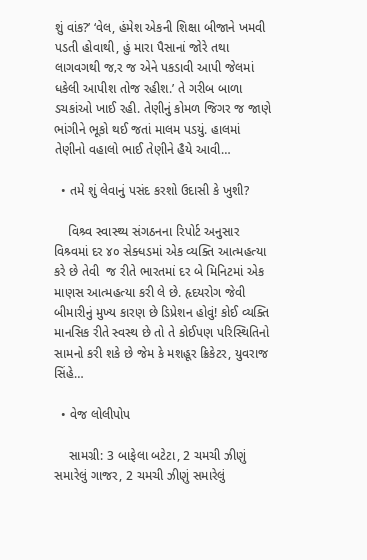શું વાંક?’ ‘વેલ, હંમેશ એકની શિક્ષા બીજાને ખમવી પડતી હોવાથી, હું મારા પૈસાનાં જોરે તથા લાગવગથી જ‚ર જ એને પકડાવી આપી જેલમાં ધકેલી આપીશ તોજ રહીશ.’ તે ગરીબ બાળા ડચકાંઓ ખાઈ રહી. તેણીનું કોમળ જિગર જ જાણે ભાંગીને ભૂકો થઈ જતાં માલમ પડયું. હાલમાં તેણીનો વહાલો ભાઈ તેણીને હૈયે આવી…

  • તમે શું લેવાનું પસંદ કરશો ઉદાસી કે ખુશી?

    વિશ્ર્વ સ્વાસ્થ્ય સંગઠનના રિપોર્ટ અનુસાર વિશ્ર્વમાં દર ૪૦ સેક્ધડમાં એક વ્યક્તિ આત્મહત્યા કરે છે તેવી  જ રીતે ભારતમાં દર બે મિનિટમાં એક માણસ આત્મહત્યા કરી લે છે. હૃદયરોગ જેવી બીમારીનું મુખ્ય કારણ છે ડિપ્રેશન હોવું! કોઈ વ્યક્તિ માનસિક રીતે સ્વસ્થ છે તો તે કોઈપણ પરિસ્થિતિનો સામનો કરી શકે છે જેમ કે મશહૂર ક્રિકેટર, યુવરાજ સિંહે…

  • વેજ લોલીપોપ

    સામગ્રી: 3 બાફેલા બટેટા, 2 ચમચી ઝીણું સમારેલું ગાજર, 2 ચમચી ઝીણું સમારેલું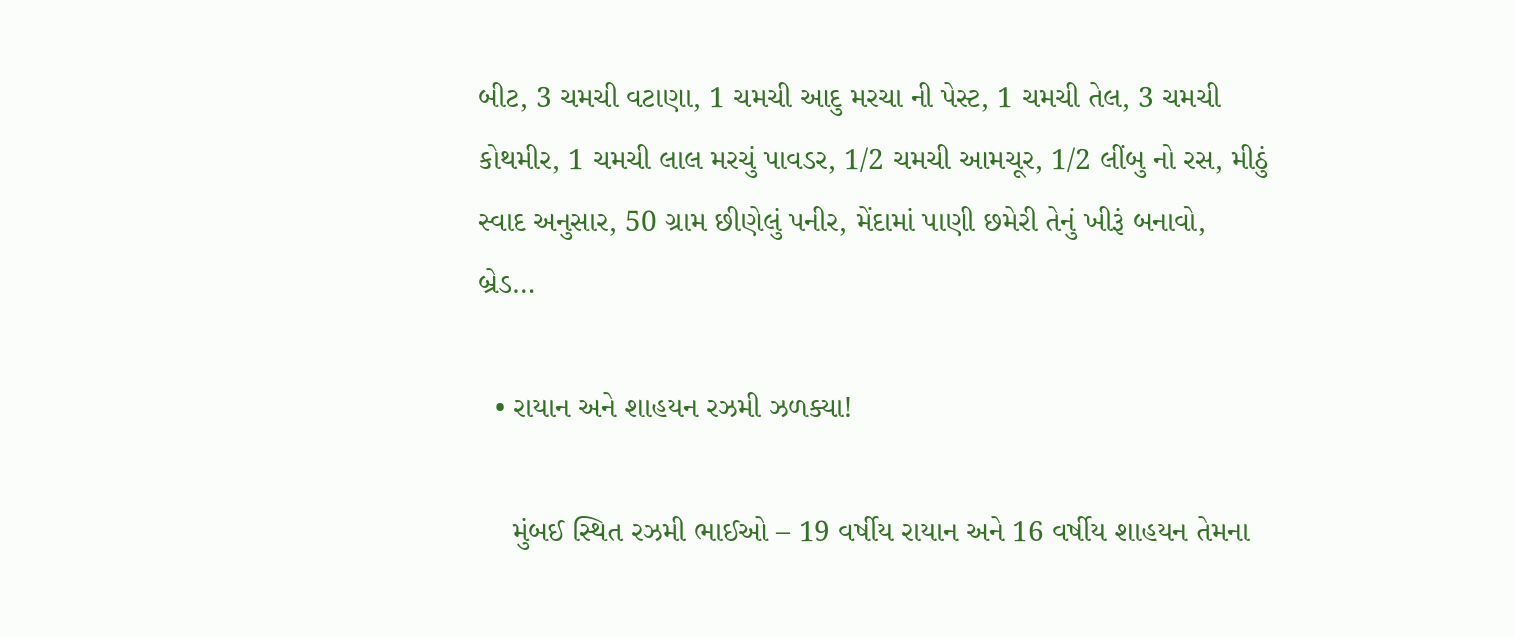બીટ, 3 ચમચી વટાણા, 1 ચમચી આદુ મરચા ની પેસ્ટ, 1 ચમચી તેલ, 3 ચમચી કોથમીર, 1 ચમચી લાલ મરચું પાવડર, 1/2 ચમચી આમચૂર, 1/2 લીંબુ નો રસ, મીઠું સ્વાદ અનુસાર, 50 ગ્રામ છીણેલું પનીર, મેંદામાં પાણી છમેરી તેનું ખીરૂં બનાવો, બ્રેડ…

  • રાયાન અને શાહયન રઝમી ઝળક્યા!

    મુંબઈ સ્થિત રઝમી ભાઈઓ – 19 વર્ષીય રાયાન અને 16 વર્ષીય શાહયન તેમના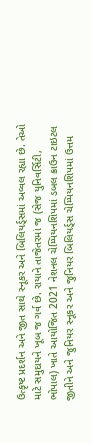ઉત્કૃષ્ટ પ્રદર્શન અને જીત સાથે સ્નૂકર અને બિલિયર્ડ્સમાં અવ્વલ રહ્યા છે. તેઓ માટે સમુદાયને ખૂબ જ ગર્વ છે. રાયાને તાજેતરમાં જ (સેજ યુનિવર્સિટી, ભોપાલ) ખાતે આયોજિત 2021 નેશનલ ચેમ્પિયનશિપમાં ડબલ ક્રાઉન ટાઇટલ જીતીને અને જુનિયર સ્નૂકર અને જુનિયર બિલિયર્ડ્સ ચેમ્પિયનશિપમાં ઉત્તમ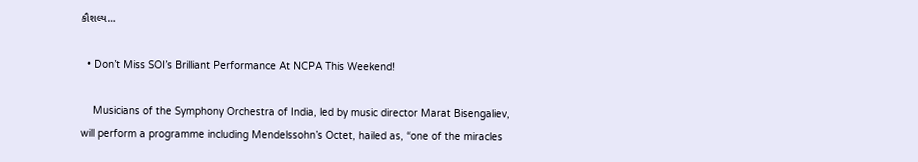કૌશલ્ય…

  • Don’t Miss SOI’s Brilliant Performance At NCPA This Weekend!

    Musicians of the Symphony Orchestra of India, led by music director Marat Bisengaliev, will perform a programme including Mendelssohn’s Octet, hailed as, “one of the miracles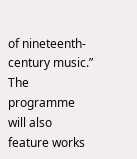of nineteenth-century music.” The programme will also feature works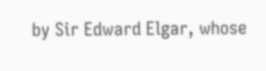by Sir Edward Elgar, whose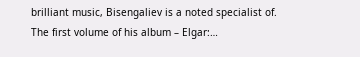brilliant music, Bisengaliev is a noted specialist of. The first volume of his album – Elgar:…